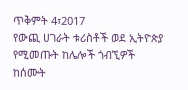ጥቅምት 4፣2017
የውጪ ሀገራት ቱሪስቶች ወደ ኢትዮጵያ የሚመጡት ከሌሎች ጎብኚዎች ከሰሙት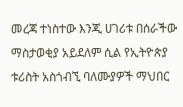መረጃ ተነስተው እንጂ ሀገሪቱ በሰራችው ማስታወቂያ አይደለም ሲል የኢትዮጵያ ቱሪስት አስጎብኚ ባለሙያዎች ማህበር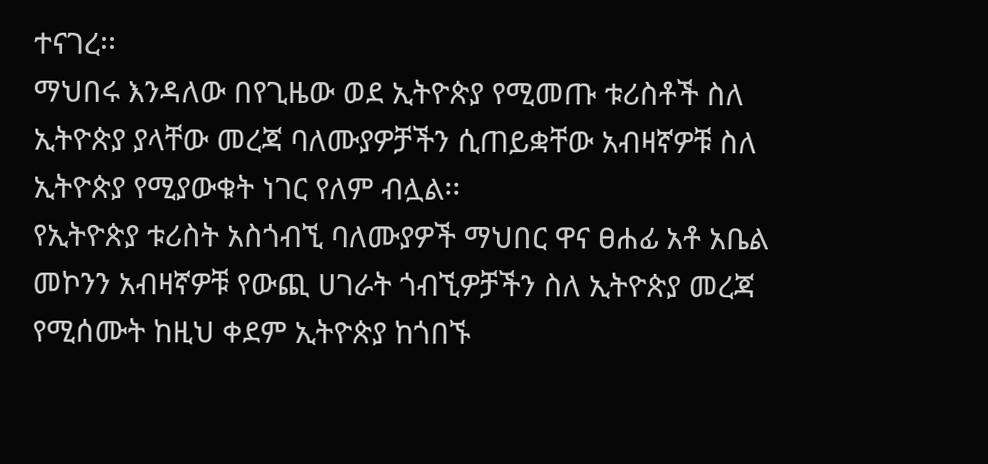ተናገረ፡፡
ማህበሩ እንዳለው በየጊዜው ወደ ኢትዮጵያ የሚመጡ ቱሪስቶች ስለ ኢትዮጵያ ያላቸው መረጃ ባለሙያዎቻችን ሲጠይቋቸው አብዛኛዎቹ ስለ ኢትዮጵያ የሚያውቁት ነገር የለም ብሏል፡፡
የኢትዮጵያ ቱሪስት አስጎብኚ ባለሙያዎች ማህበር ዋና ፀሐፊ አቶ አቤል መኮንን አብዛኛዎቹ የውጪ ሀገራት ጎብኚዎቻችን ስለ ኢትዮጵያ መረጃ የሚሰሙት ከዚህ ቀደም ኢትዮጵያ ከጎበኙ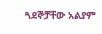ጓደኞቻቸው አልያም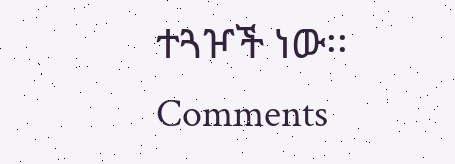ተጓዦች ነው፡፡
Comments